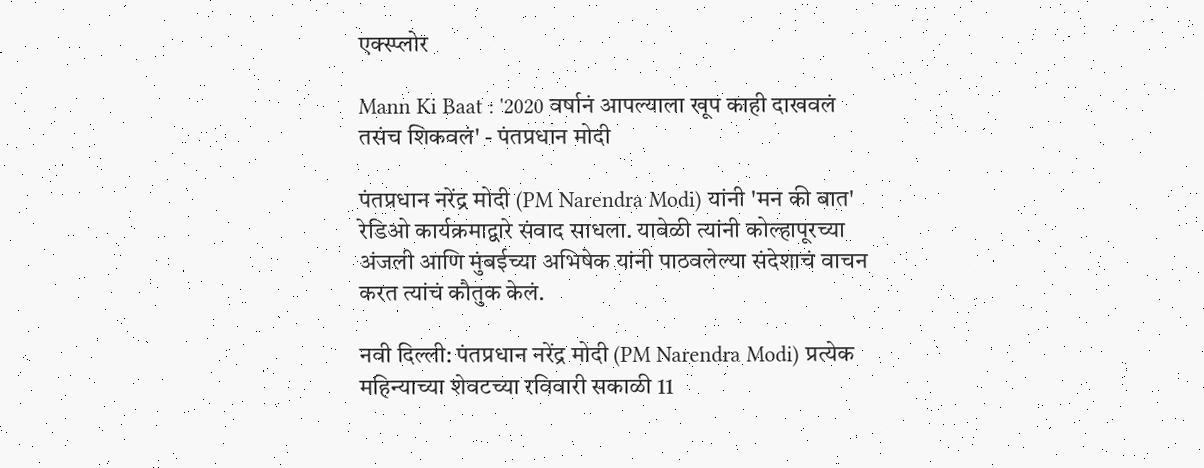एक्स्प्लोर

Mann Ki Baat : '2020 वर्षानं आपल्याला खूप काही दाखवलं तसंच शिकवलं' - पंतप्रधान मोदी

पंतप्रधान नरेंद्र मोदी (PM Narendra Modi) यांनी 'मन की बात' रेडिओ कार्यक्रमाद्वारे संवाद साधला. यावेळी त्यांनी कोल्हापूरच्या अंजली आणि मुंबईच्या अभिषेक यांनी पाठवलेल्या संदेशाचं वाचन करत त्यांचं कौतुक केलं.

नवी दिल्ली: पंतप्रधान नरेंद्र मोदी (PM Narendra Modi) प्रत्येक महिन्याच्या शेवटच्या रविवारी सकाळी 11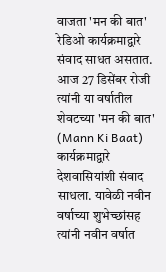वाजता 'मन की बात' रेडिओ कार्यक्रमाद्वारे संवाद साधत असतात. आज 27 डिसेंबर रोजी त्यांनी या वर्षातील शेवटच्या 'मन की बात' (Mann Ki Baat) कार्यक्रमाद्वारे देशवासियांशी संवाद साधला. यावेळी नवीन वर्षाच्या शुभेच्छांसह त्यांनी नवीन वर्षात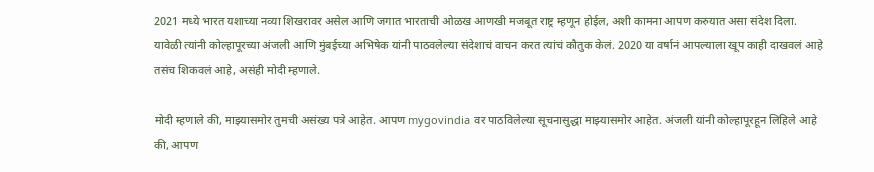2021 मध्ये भारत यशाच्या नव्या शिखरावर असेल आणि जगात भारताची ओळख आणखी मजबूत राष्ट्र म्हणून होईल, अशी कामना आपण करुयात असा संदेश दिला. यावेळी त्यांनी कोल्हापूरच्या अंजली आणि मुंबईच्या अभिषेक यांनी पाठवलेल्या संदेशाचं वाचन करत त्यांचं कौतुक केलं. 2020 या वर्षानं आपल्याला खूप काही दाखवलं आहे तसंच शिकवलं आहे, असंही मोदी म्हणाले.

मोदी म्हणाले की, माझ्यासमोर तुमची असंख्य पत्रे आहेत. आपण mygovindia वर पाठविलेल्या सूचनासुद्धा माझ्यासमोर आहेत. अंजली यांनी कोल्हापूरहून लिहिले आहे की, आपण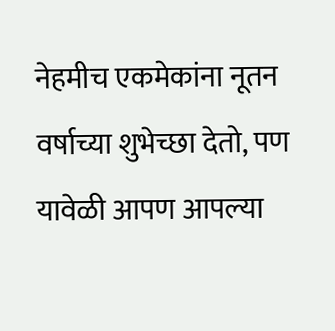नेहमीच एकमेकांना नूतन वर्षाच्या शुभेच्छा देतो, पण यावेळी आपण आपल्या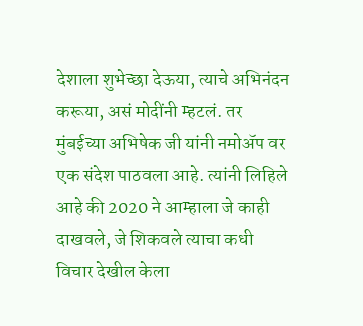देशाला शुभेच्छा देऊया, त्याचे अभिनंदन करूया, असं मोदींनी म्हटलं. तर मुंबईच्या अभिषेक जी यांनी नमोॲप वर एक संदेश पाठवला आहे. त्यांनी लिहिले आहे की 2020 ने आम्हाला जे काही दाखवले, जे शिकवले त्याचा कधी विचार देखील केला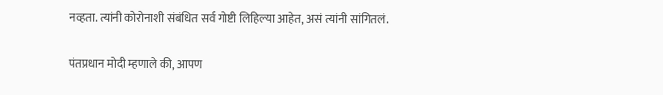नव्हता. त्यांनी कोरोनाशी संबंधित सर्व गोष्टी लिहिल्या आहेत, असं त्यांनी सांगितलं.

पंतप्रधान मोदी म्हणाले की, आपण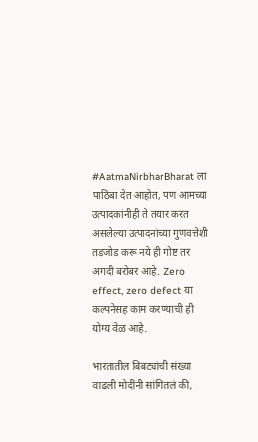#AatmaNirbharBharat ला पाठिंबा देत आहोत, पण आमच्या उत्पादकांनीही ते तयार करत असलेल्या उत्पादनांच्या गुणवत्तेशी तडजोड करू नये ही गोष्ट तर अगदी बरोबर आहे. Zero effect, zero defect या कल्पनेसह काम करण्याची ही योग्य वेळ आहे.

भारतातील बिबट्यांची संख्या वाढली मोदींनी सांगितलं की,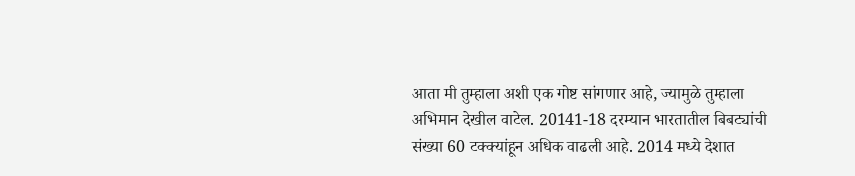आता मी तुम्हाला अशी एक गोष्ट सांगणार आहे, ज्यामुळे तुम्हाला अभिमान देखील वाटेल. 20141-18 दरम्यान भारतातील बिबट्यांची संख्या 60 टक्क्यांहून अधिक वाढली आहे. 2014 मध्ये देशात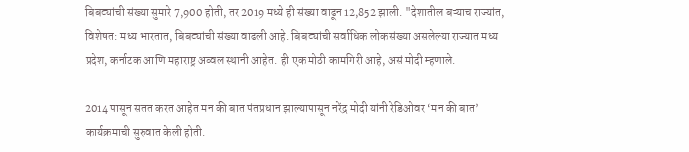बिबट्यांची संख्या सुमारे 7,900 होती, तर 2019 मध्ये ही संख्या वाढून 12,852 झाली. "देशातील बऱ्याच राज्यांत, विशेषत: मध्य भारतात, बिबट्यांची संख्या वाढली आहे. बिबट्यांची सर्वाधिक लोकसंख्या असलेल्या राज्यात मध्य प्रदेश, कर्नाटक आणि महाराष्ट्र अव्वल स्थानी आहेत. ही एक मोठी कामगिरी आहे, असं मोदी म्हणाले.

2014 पासून सतत करत आहेत मन की बात पंतप्रधान झाल्यापासून नरेंद्र मोदी यांनी रेडिओवर ‘मन की बात’ कार्यक्रमाची सुरुवात केली होती.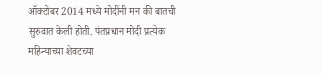ऑक्टोबर 2014 मध्ये मोदींनी मन की बातची सुरुवात केली होती. पंतप्रधान मोदी प्रत्येक महिन्याच्या शेवटच्या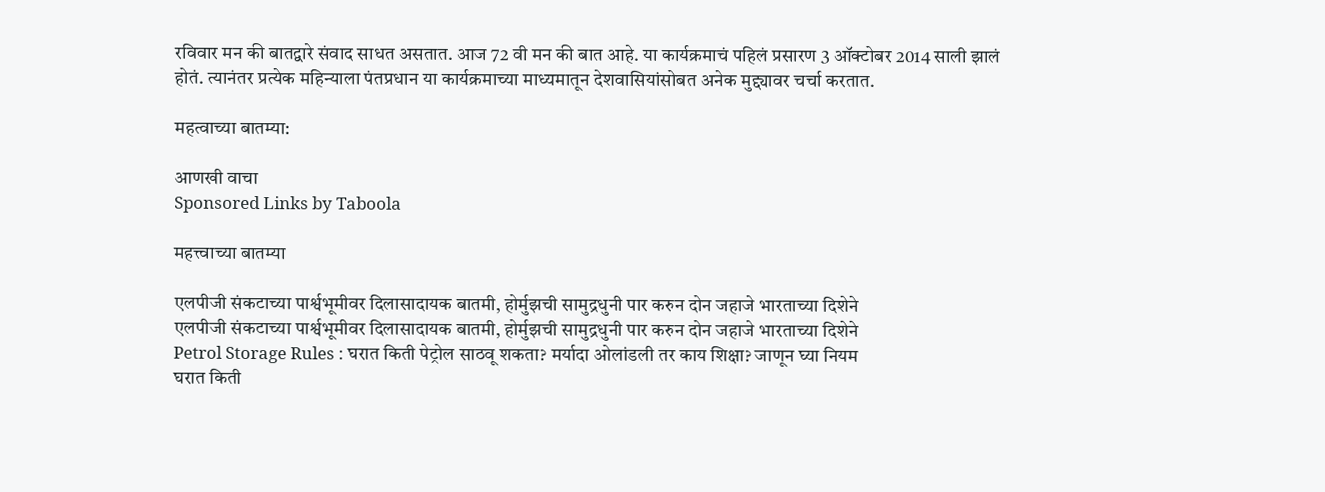रविवार मन की बातद्वारे संवाद साधत असतात. आज 72 वी मन की बात आहे. या कार्यक्रमाचं पहिलं प्रसारण 3 ऑक्टोबर 2014 साली झालं होतं. त्यानंतर प्रत्येक महिन्याला पंतप्रधान या कार्यक्रमाच्या माध्यमातून देशवासियांसोबत अनेक मुद्द्यावर चर्चा करतात.

महत्वाच्या बातम्या:

आणखी वाचा
Sponsored Links by Taboola

महत्त्वाच्या बातम्या

एलपीजी संकटाच्या पार्श्वभूमीवर दिलासादायक बातमी, होर्मुझची सामुद्रधुनी पार करुन दोन जहाजे भारताच्या दिशेने
एलपीजी संकटाच्या पार्श्वभूमीवर दिलासादायक बातमी, होर्मुझची सामुद्रधुनी पार करुन दोन जहाजे भारताच्या दिशेने
Petrol Storage Rules : घरात किती पेट्रोल साठवू शकता? मर्यादा ओलांडली तर काय शिक्षा? जाणून घ्या नियम
घरात किती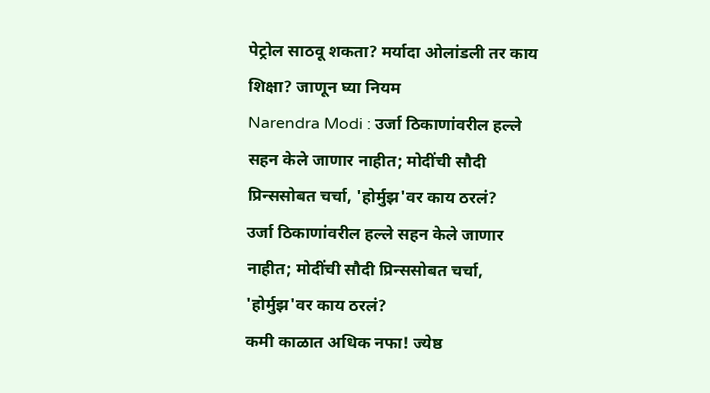पेट्रोल साठवू शकता? मर्यादा ओलांडली तर काय शिक्षा? जाणून घ्या नियम
Narendra Modi : उर्जा ठिकाणांवरील हल्ले सहन केले जाणार नाहीत; मोदींची सौदी प्रिन्ससोबत चर्चा, 'होर्मुझ'वर काय ठरलं?
उर्जा ठिकाणांवरील हल्ले सहन केले जाणार नाहीत; मोदींची सौदी प्रिन्ससोबत चर्चा, 'होर्मुझ'वर काय ठरलं?
कमी काळात अधिक नफा! ज्येष्ठ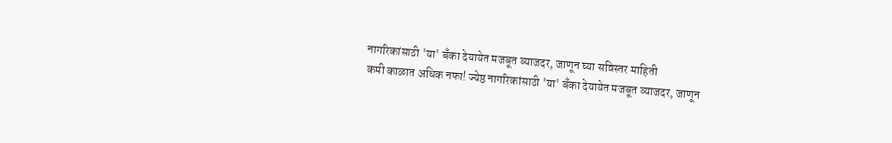नागरिकांसाठी 'या' बँका देयायेत मजबूत व्याजदर, जाणून घ्या सविस्तर माहिती
कमी काळात अधिक नफा! ज्येष्ठ नागरिकांसाठी 'या' बँका देयायेत मजबूत व्याजदर, जाणून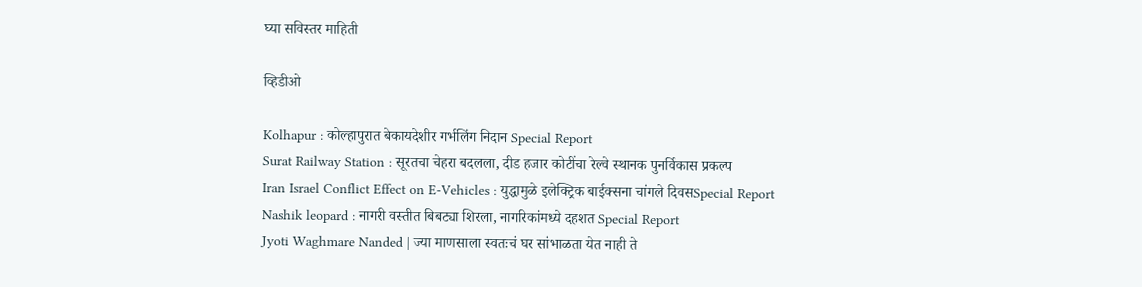घ्या सविस्तर माहिती

व्हिडीओ

Kolhapur : कोल्हापुरात बेकायदेशीर गर्भलिंग निदान Special Report
Surat Railway Station : सूरतचा चेहरा बदलला, दीड हजार कोटींचा रेल्वे स्थानक पुनर्विकास प्रकल्प
Iran Israel Conflict Effect on E-Vehicles : युद्धामुळे इलेक्ट्रिक बाईक्सना चांगले दिवसSpecial Report
Nashik leopard : नागरी वस्तीत बिबट्या शिरला, नागरिकांमध्ये दहशत Special Report
Jyoti Waghmare Nanded | ज्या माणसाला स्वतःचं घर सांभाळता येत नाही ते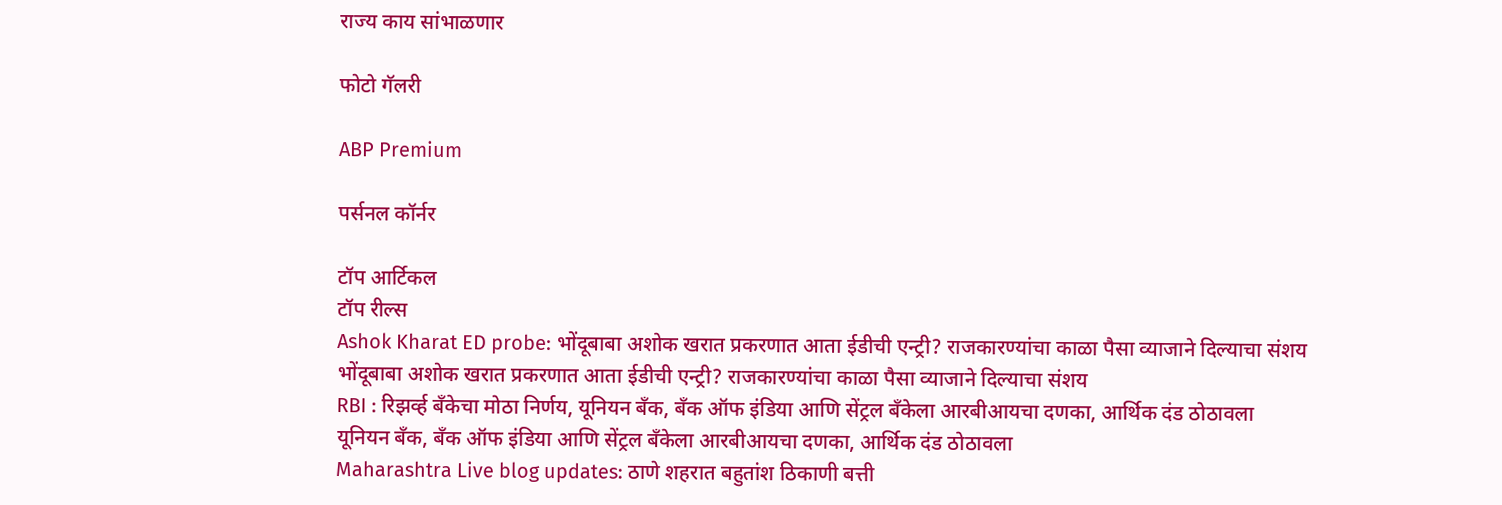राज्य काय सांभाळणार

फोटो गॅलरी

ABP Premium

पर्सनल कॉर्नर

टॉप आर्टिकल
टॉप रील्स
Ashok Kharat ED probe: भोंदूबाबा अशोक खरात प्रकरणात आता ईडीची एन्ट्री? राजकारण्यांचा काळा पैसा व्याजाने दिल्याचा संशय
भोंदूबाबा अशोक खरात प्रकरणात आता ईडीची एन्ट्री? राजकारण्यांचा काळा पैसा व्याजाने दिल्याचा संशय
RBI : रिझर्व्ह बँकेचा मोठा निर्णय, यूनियन बँक, बँक ऑफ इंडिया आणि सेंट्रल बँकेला आरबीआयचा दणका, आर्थिक दंड ठोठावला
यूनियन बँक, बँक ऑफ इंडिया आणि सेंट्रल बँकेला आरबीआयचा दणका, आर्थिक दंड ठोठावला
Maharashtra Live blog updates: ठाणे शहरात बहुतांश ठिकाणी बत्ती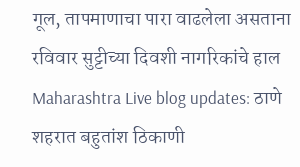गूल, तापमाणाचा पारा वाढलेला असताना रविवार सुट्टीच्या दिवशी नागरिकांचे हाल
Maharashtra Live blog updates: ठाणे शहरात बहुतांश ठिकाणी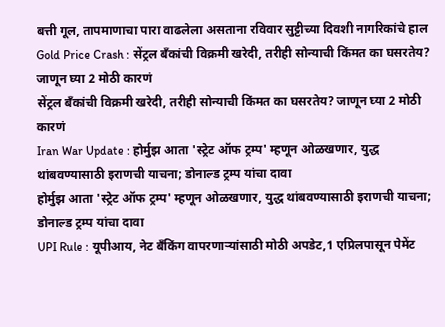बत्ती गूल, तापमाणाचा पारा वाढलेला असताना रविवार सुट्टीच्या दिवशी नागरिकांचे हाल
Gold Price Crash : सेंट्रल बँकांची विक्रमी खरेदी, तरीही सोन्याची किंमत का घसरतेय? जाणून घ्या 2 मोठी कारणं
सेंट्रल बँकांची विक्रमी खरेदी, तरीही सोन्याची किंमत का घसरतेय? जाणून घ्या 2 मोठी कारणं
Iran War Update : होर्मुझ आता 'स्ट्रेट ऑफ ट्रम्प' म्हणून ओळखणार, युद्ध थांबवण्यासाठी इराणची याचना; डोनाल्ड ट्रम्प यांचा दावा
होर्मुझ आता 'स्ट्रेट ऑफ ट्रम्प' म्हणून ओळखणार, युद्ध थांबवण्यासाठी इराणची याचना; डोनाल्ड ट्रम्प यांचा दावा
UPI Rule : यूपीआय, नेट बँकिंग वापरणाऱ्यांसाठी मोठी अपडेट,1 एप्रिलपासून पेमेंट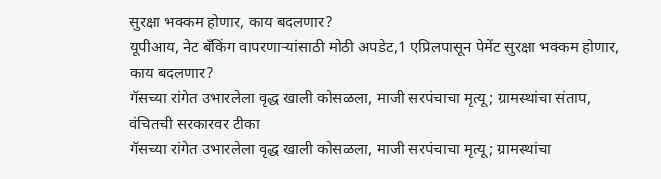सुरक्षा भक्कम होणार, काय बदलणार?
यूपीआय, नेट बँकिंग वापरणाऱ्यांसाठी मोठी अपडेट,1 एप्रिलपासून पेमेंट सुरक्षा भक्कम होणार, काय बदलणार?
गॅसच्या रांगेत उभारलेला वृद्ध खाली कोसळला, माजी सरपंचाचा मृत्यू; ग्रामस्थांचा संताप, वंचितची सरकारवर टीका
गॅसच्या रांगेत उभारलेला वृद्ध खाली कोसळला, माजी सरपंचाचा मृत्यू; ग्रामस्थांचा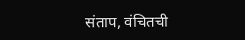संताप, वंचितची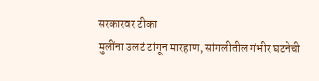सरकारवर टीका
मुलींना उलटं टांगून मारहाण, सांगलीतील गंभीर घटनेची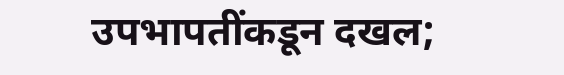उपभापतींकडून दखल;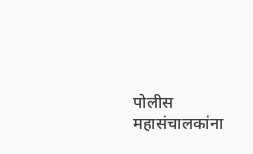पोलीस महासंचालकांना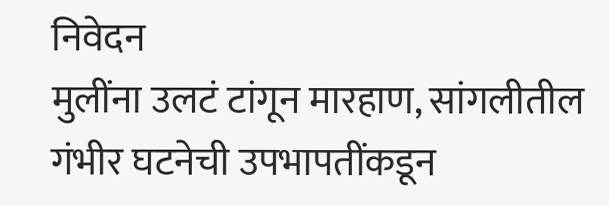निवेदन
मुलींना उलटं टांगून मारहाण, सांगलीतील गंभीर घटनेची उपभापतींकडून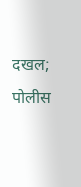दखल; पोलीस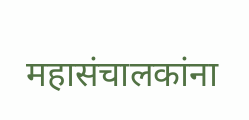महासंचालकांना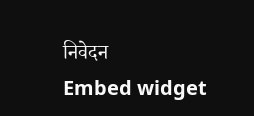निवेदन
Embed widget